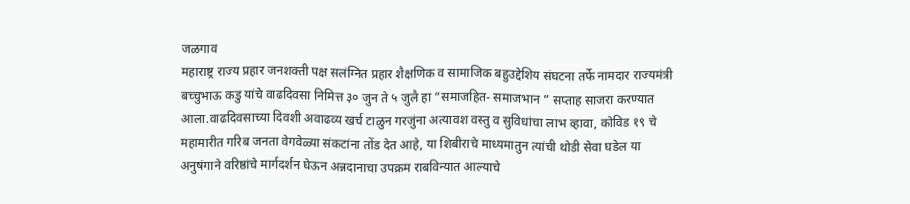जळगाव
महाराष्ट्र राज्य प्रहार जनशक्ती पक्ष सलंग्नित प्रहार शैक्षणिक व सामाजिक बहुउद्देशिय संघटना तर्फे नामदार राज्यमंत्री बच्चुभाऊ कडु यांचे वाढदिवसा निमित्त ३० जुन ते ५ जुलै हा “समाजहित- समाजभान ” सप्ताह साजरा करण्यात आला.वाढदिवसाच्या दिवशी अवाढव्य खर्च टाळुन गरजुंना अत्यावश वस्तु व सुविधांचा लाभ व्हावा, कोविड १९ चे महामारीत गरिब जनता वेगवेळ्या संकटांना तोंड देत आहे, या शिबीराचे माध्यमातुन त्यांची थोडी सेवा घडेल या अनुषंगाने वरिष्ठांचे मार्गदर्शन घेऊन अन्नदानाचा उपक्रम राबविन्यात आल्याचे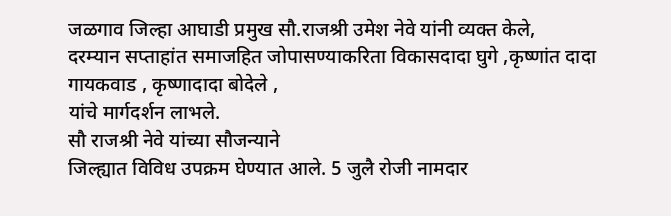जळगाव जिल्हा आघाडी प्रमुख सौ.राजश्री उमेश नेवे यांनी व्यक्त केले,
दरम्यान सप्ताहांत समाजहित जोपासण्याकरिता विकासदादा घुगे ,कृष्णांत दादा गायकवाड , कृष्णादादा बोदेले ,
यांचे मार्गदर्शन लाभले.
सौ राजश्री नेवे यांच्या सौजन्याने
जिल्ह्यात विविध उपक्रम घेण्यात आले. 5 जुलै रोजी नामदार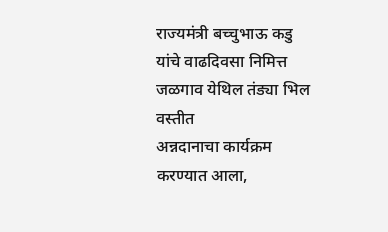राज्यमंत्री बच्चुभाऊ कडु यांचे वाढदिवसा निमित्त जळगाव येथिल तंड्या भिल वस्तीत
अन्नदानाचा कार्यक्रम करण्यात आला,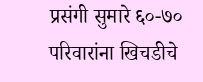प्रसंगी सुमारे ६०-७० परिवारांना खिचडीचे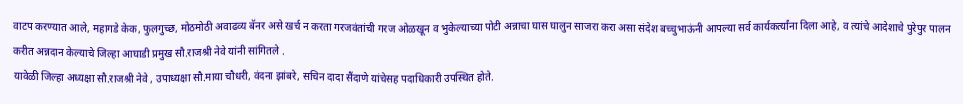वाटप करण्यात आले, महागडे केक, फुलगुच्छ, मोठमोठी अवाढव्य बॅनर असे खर्च न करता गरजवंतांची गरज ओळखून व भुकेल्याच्या पोटी अन्नाचा घास घालुन साजरा करा असा संदेश बच्चुभाऊंनी आपल्या सर्व कार्यकर्त्यांना दिला आहे, व त्यांचे आदेशाचे पुरेपुर पालन करीत अन्नदान केल्याचे जिल्हा आघाडी प्रमुख सौ.राजश्री नेवे यांनी सांगितले .
यावेळी जिल्हा अध्यक्षा सौ.राजश्री नेवे , उपाध्यक्षा सौ.माया चौधरी, वंदना झांबरे, सचिन दादा सैंदाणे यांचेसह पदाधिकारी उपस्थित होते.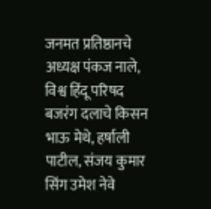जनमत प्रतिष्ठानचे अध्यक्ष पंकज नाले, विश्व हिंदू परिषद बजरंग दलाचे किसन भाऊ मेथे, हर्षाली पाटील, संजय कुमार सिंग उमेश नेवे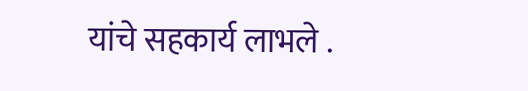यांचे सहकार्य लाभले .